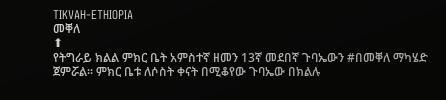TIKVAH-ETHIOPIA
መቐለ
⬆
የትግራይ ክልል ምክር ቤት አምስተኛ ዘመን 13ኛ መደበኛ ጉባኤውን #በመቐለ ማካሄድ ጀምሯል፡፡ ምክር ቤቱ ለሶስት ቀናት በሚቆየው ጉባኤው በክልሉ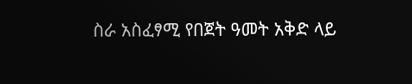ስራ አስፈፃሚ የበጀት ዓመት አቅድ ላይ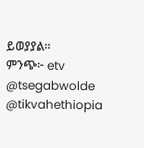ይወያያል፡፡
ምንጭ፦ etv
@tsegabwolde
@tikvahethiopia